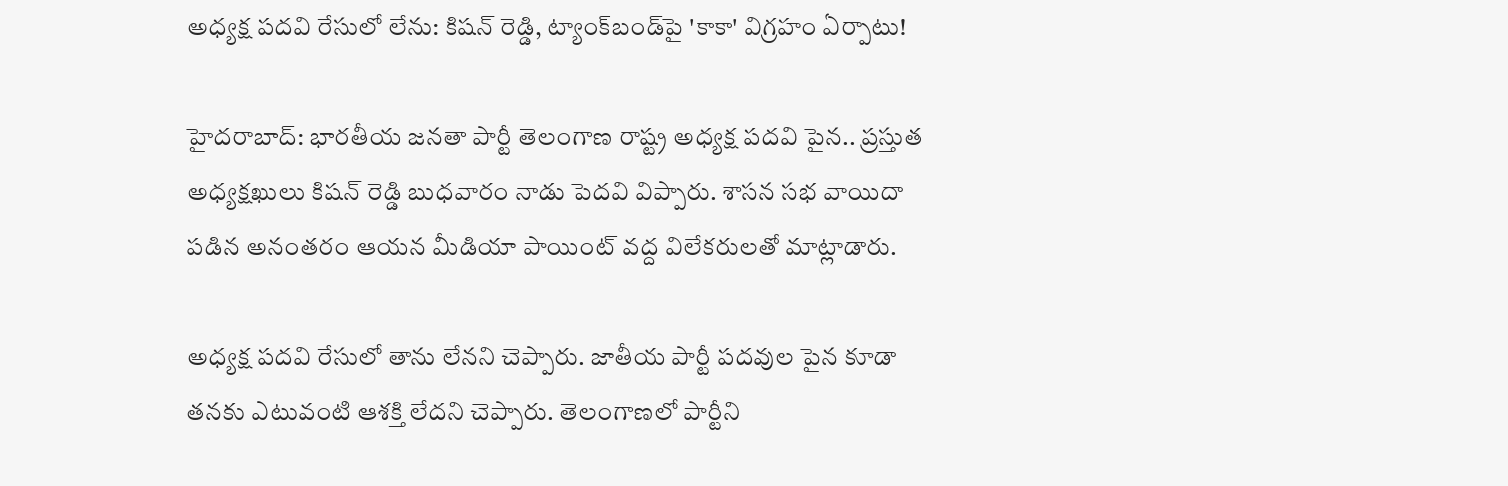అధ్యక్ష పదవి రేసులో లేను: కిషన్ రెడ్డి, ట్యాంక్‌బండ్‌పై 'కాకా' విగ్రహం ఏర్పాటు!

హైదరాబాద్: భారతీయ జనతా పార్టీ తెలంగాణ రాష్ట్ర అధ్యక్ష పదవి పైన.. ప్రస్తుత అధ్యక్షఖులు కిషన్ రెడ్డి బుధవారం నాడు పెదవి విప్పారు. శాసన సభ వాయిదా పడిన అనంతరం ఆయన మీడియా పాయింట్ వద్ద విలేకరులతో మాట్లాడారు.

అధ్యక్ష పదవి రేసులో తాను లేనని చెప్పారు. జాతీయ పార్టీ పదవుల పైన కూడా తనకు ఎటువంటి ఆశక్తి లేదని చెప్పారు. తెలంగాణలో పార్టీని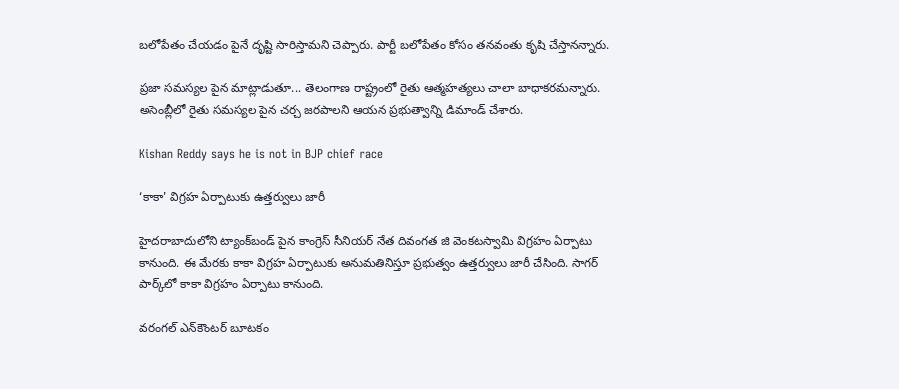బలోపేతం చేయడం పైనే దృష్టి సారిస్తామని చెప్పారు. పార్టీ బలోపేతం కోసం తనవంతు కృషి చేస్తానన్నారు.

ప్రజా సమస్యల పైన మాట్లాడుతూ... తెలంగాణ రాష్ట్రంలో రైతు ఆత్మహత్యలు చాలా బాధాకరమన్నారు. అసెంబ్లీలో రైతు సమస్యల పైన చర్చ జరపాలని ఆయన ప్రభుత్వాన్ని డిమాండ్ చేశారు.

Kishan Reddy says he is not in BJP chief race

‘కాకా' విగ్రహ ఏర్పాటుకు ఉత్తర్వులు జారీ

హైదరాబాదులోని ట్యాంక్‌బండ్ పైన కాంగ్రెస్ సీనియర్ నేత దివంగత జి వెంకటస్వామి విగ్రహం ఏర్పాటు కానుంది. ఈ మేరకు కాకా విగ్రహ ఏర్పాటుకు అనుమతినిస్తూ ప్రభుత్వం ఉత్తర్వులు జారీ చేసింది. సాగర్‌ పార్క్‌లో కాకా విగ్రహం ఏర్పాటు కానుంది.

వరంగల్ ఎన్‌కౌంటర్ బూటకం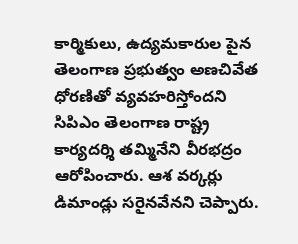కార్మికులు, ఉద్యమకారుల పైన తెలంగాణ ప్రభుత్వం అణచివేత ధోరణితో వ్యవహరిస్తోందని సిపిఎం తెలంగాణ రాష్ట్ర కార్యదర్శి తమ్మినేని వీరభద్రం ఆరోపించారు. ఆశ వర్కర్లు డిమాండ్లు సరైనవేనని చెప్పారు.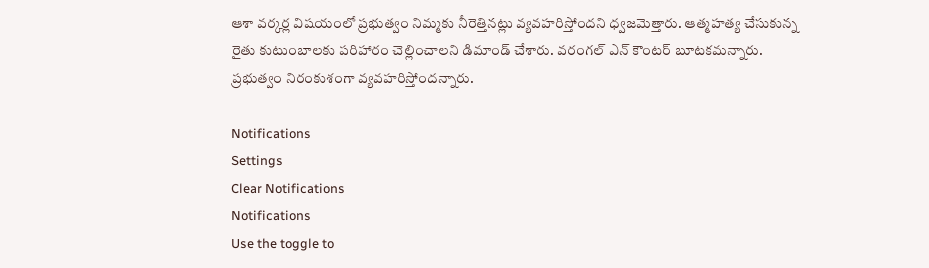ఆశా వర్కర్ల విషయంలో ప్రభుత్వం నిమ్మకు నీరెత్తినట్లు వ్యవహరిస్తోందని ధ్వజమెత్తారు. ఆత్మహత్య చేసుకున్న రైతు కుటుంబాలకు పరిహారం చెల్లించాలని డిమాండ్ చేశారు. వరంగల్ ఎన్ కౌంటర్ బూటకమన్నారు. ప్రభుత్వం నిరంకుశంగా వ్యవహరిస్తోందన్నారు.

Notifications
Settings
Clear Notifications
Notifications
Use the toggle to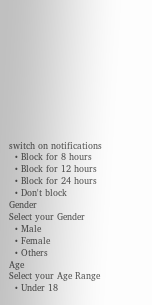switch on notifications
  • Block for 8 hours
  • Block for 12 hours
  • Block for 24 hours
  • Don't block
Gender
Select your Gender
  • Male
  • Female
  • Others
Age
Select your Age Range
  • Under 18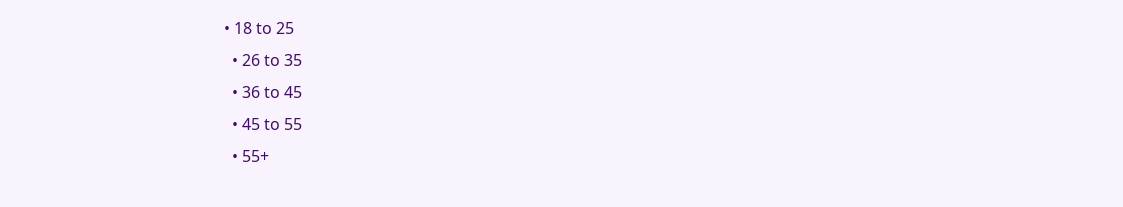• 18 to 25
  • 26 to 35
  • 36 to 45
  • 45 to 55
  • 55+